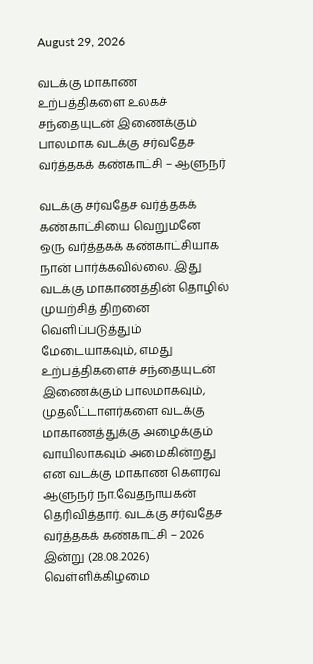August 29, 2026

வடக்கு மாகாண உற்பத்திகளை உலகச் சந்தையுடன் இணைக்கும் பாலமாக வடக்கு சர்வதேச வர்த்தகக் கண்காட்சி – ஆளுநர்

வடக்கு சர்வதேச வர்த்தகக் கண்காட்சியை வெறுமனே ஒரு வர்த்தகக் கண்காட்சியாக நான் பார்க்கவில்லை. இது வடக்கு மாகாணத்தின் தொழில் முயற்சித் திறனை வெளிப்படுத்தும் மேடையாகவும், எமது உற்பத்திகளைச் சந்தையுடன் இணைக்கும் பாலமாகவும், முதலீட்டாளர்களை வடக்கு மாகாணத்துக்கு அழைக்கும் வாயிலாகவும் அமைகின்றது என வடக்கு மாகாண கௌரவ ஆளுநர் நா.வேதநாயகன் தெரிவித்தார். வடக்கு சர்வதேச வர்த்தகக் கண்காட்சி – 2026 இன்று (28.08.2026) வெள்ளிக்கிழமை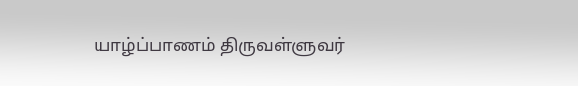யாழ்ப்பாணம் திருவள்ளுவர்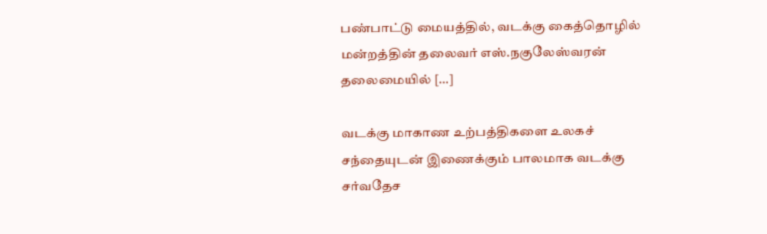பண்பாட்டு மையத்தில், வடக்கு கைத்தொழில் மன்றத்தின் தலைவர் எஸ்.நகுலேஸ்வரன் தலைமையில் […]

வடக்கு மாகாண உற்பத்திகளை உலகச் சந்தையுடன் இணைக்கும் பாலமாக வடக்கு சர்வதேச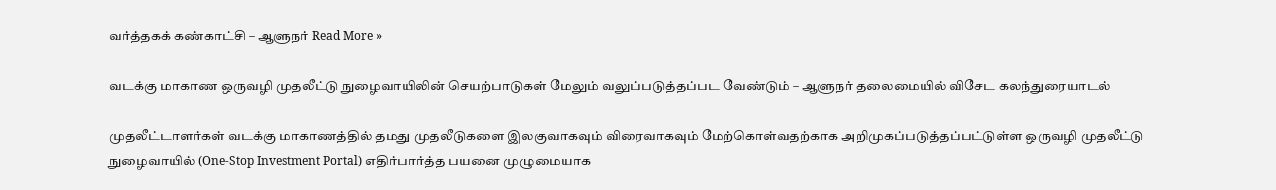வர்த்தகக் கண்காட்சி – ஆளுநர் Read More »

வடக்கு மாகாண ஒருவழி முதலீட்டு நுழைவாயிலின் செயற்பாடுகள் மேலும் வலுப்படுத்தப்பட வேண்டும் – ஆளுநர் தலைமையில் விசேட கலந்துரையாடல்

முதலீட்டாளர்கள் வடக்கு மாகாணத்தில் தமது முதலீடுகளை இலகுவாகவும் விரைவாகவும் மேற்கொள்வதற்காக அறிமுகப்படுத்தப்பட்டுள்ள ஒருவழி முதலீட்டு நுழைவாயில் (One-Stop Investment Portal) எதிர்பார்த்த பயனை முழுமையாக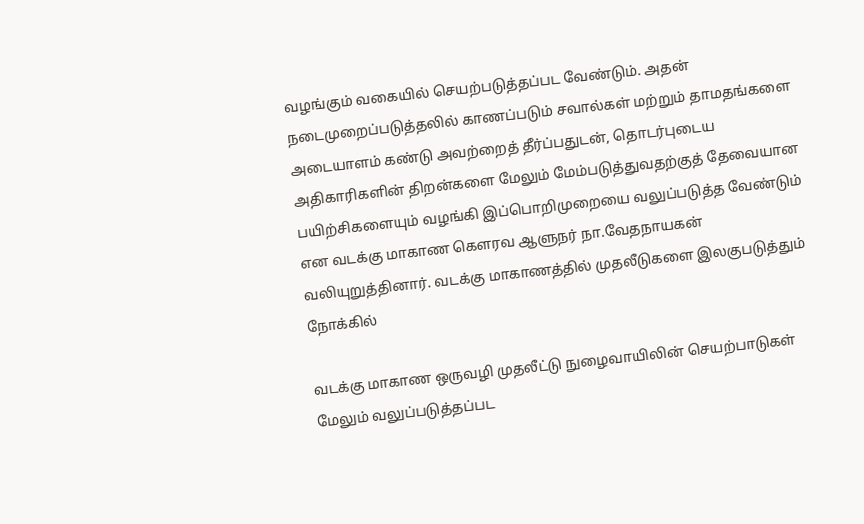வழங்கும் வகையில் செயற்படுத்தப்பட வேண்டும். அதன் நடைமுறைப்படுத்தலில் காணப்படும் சவால்கள் மற்றும் தாமதங்களை அடையாளம் கண்டு அவற்றைத் தீர்ப்பதுடன், தொடர்புடைய அதிகாரிகளின் திறன்களை மேலும் மேம்படுத்துவதற்குத் தேவையான பயிற்சிகளையும் வழங்கி இப்பொறிமுறையை வலுப்படுத்த வேண்டும் என வடக்கு மாகாண கௌரவ ஆளுநர் நா.வேதநாயகன் வலியுறுத்தினார். வடக்கு மாகாணத்தில் முதலீடுகளை இலகுபடுத்தும் நோக்கில்

வடக்கு மாகாண ஒருவழி முதலீட்டு நுழைவாயிலின் செயற்பாடுகள் மேலும் வலுப்படுத்தப்பட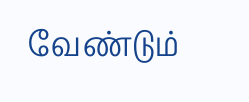வேண்டும்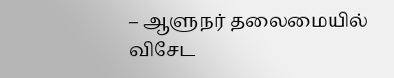– ஆளுநர் தலைமையில் விசேட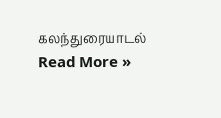கலந்துரையாடல் Read More »